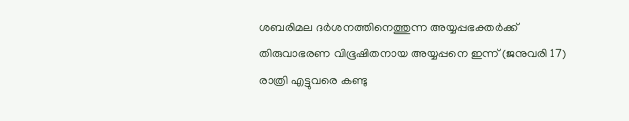ശബരിമല ദര്‍ശനത്തിനെത്തുന്ന അയ്യപ്പഭക്തര്‍ക്ക് തിരുവാഭരണ വിഭൂഷിതനായ അയ്യപ്പനെ ഇന്ന് (ജനുവരി 17) രാത്രി എട്ടുവരെ കണ്ടു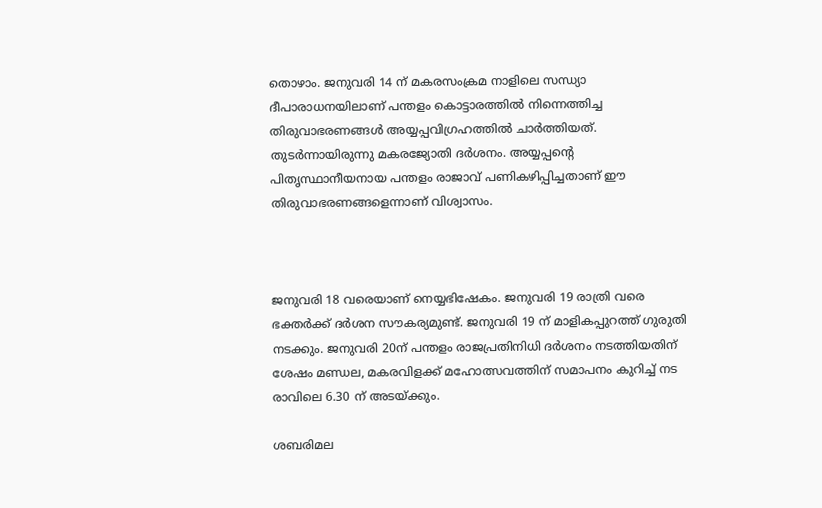തൊഴാം. ജനുവരി 14 ന് മകരസംക്രമ നാളിലെ സന്ധ്യാ ദീപാരാധനയിലാണ് പന്തളം കൊട്ടാരത്തില്‍ നിന്നെത്തിച്ച തിരുവാഭരണങ്ങള്‍ അയ്യപ്പവിഗ്രഹത്തില്‍ ചാര്‍ത്തിയത്. തുടര്‍ന്നായിരുന്നു മകരജ്യോതി ദര്‍ശനം. അയ്യപ്പന്റെ പിതൃസ്ഥാനീയനായ പന്തളം രാജാവ് പണികഴിപ്പിച്ചതാണ് ഈ തിരുവാഭരണങ്ങളെന്നാണ് വിശ്വാസം.



ജനുവരി 18 വരെയാണ് നെയ്യഭിഷേകം. ജനുവരി 19 രാത്രി വരെ ഭക്തര്‍ക്ക് ദര്‍ശന സൗകര്യമുണ്ട്. ജനുവരി 19 ന് മാളികപ്പുറത്ത് ഗുരുതി നടക്കും. ജനുവരി 20ന് പന്തളം രാജപ്രതിനിധി ദര്‍ശനം നടത്തിയതിന് ശേഷം മണ്ഡല, മകരവിളക്ക് മഹോത്സവത്തിന് സമാപനം കുറിച്ച് നട രാവിലെ 6.30 ന് അടയ്ക്കും.

ശബരിമല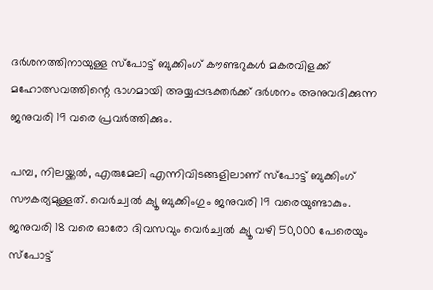ദര്‍ശനത്തിനായുള്ള സ്പോട്ട് ബുക്കിംഗ് കൗണ്ടറുകള്‍ മകരവിളക്ക് മഹോത്സവത്തിന്റെ ഭാഗമായി അയ്യപ്പഭക്തര്‍ക്ക് ദര്‍ശനം അനുവദിക്കുന്ന ജനുവരി 19 വരെ പ്രവര്‍ത്തിക്കും.

പമ്പ, നിലയ്ക്കല്‍, എരുമേലി എന്നിവിടങ്ങളിലാണ് സ്പോട്ട് ബുക്കിംഗ് സൗകര്യമുള്ളത്. വെര്‍ച്വല്‍ ക്യൂ ബുക്കിംഗും ജനുവരി 19 വരെയുണ്ടാകും. ജനുവരി 18 വരെ ഓരോ ദിവസവും വെര്‍ച്വല്‍ ക്യൂ വഴി 50,000 പേരെയും സ്പോട്ട്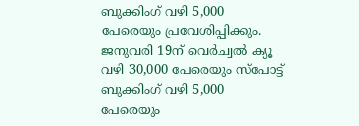ബുക്കിംഗ് വഴി 5,000 പേരെയും പ്രവേശിപ്പിക്കും. ജനുവരി 19ന് വെര്‍ച്വല്‍ ക്യൂ വഴി 30,000 പേരെയും സ്പോട്ട് ബുക്കിംഗ് വഴി 5,000 പേരെയും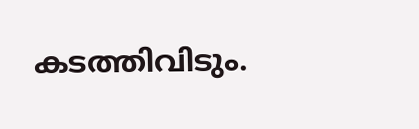കടത്തിവിടും.